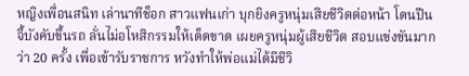หญิงเพื่อนสนิท เล่านาทีช็อก สาวแฟนเก่า บุกยิงครูหนุ่มเสียชีวิตต่อหน้า โดนปืนจี้บังคับขึ้นรถ ลั่นไม่อโหสิกรรมให้เด็ดขาด เผยครูหนุ่มผู้เสียชีวิต สอบแข่งขันมากว่า 20 ครั้ง เพื่อเข้ารับราชการ หวังทำให้พ่อแม่ได้มีชีวิ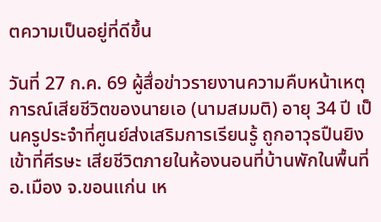ตความเป็นอยู่ที่ดีขึ้น

วันที่ 27 ก.ค. 69 ผู้สื่อข่าวรายงานความคืบหน้าเหตุการณ์เสียชีวิตของนายเอ (นามสมมติ) อายุ 34 ปี เป็นครูประจำที่ศูนย์ส่งเสริมการเรียนรู้ ถูกอาวุธปืนยิงเข้าที่ศีรษะ เสียชีวิตภายในห้องนอนที่บ้านพักในพื้นที่ อ.เมือง จ.ขอนแก่น เห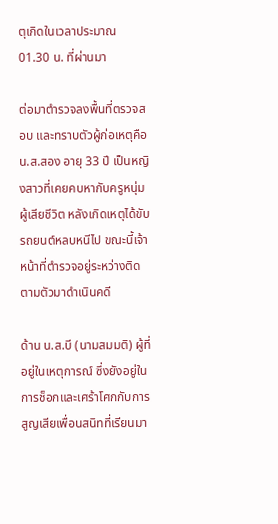ตุเกิดในเวลาประมาณ 01.30 น. ที่ผ่านมา

ต่อมาตำรวจลงพื้นที่ตรวจสอบ และทราบตัวผู้ก่อเหตุคือ น.ส.สอง อายุ 33 ปี เป็นหญิงสาวที่เคยคบหากับครูหนุ่มผู้เสียชีวิต หลังเกิดเหตุได้ขับรถยนต์หลบหนีไป ขณะนี้เจ้าหน้าที่ตำรวจอยู่ระหว่างติดตามตัวมาดำเนินคดี

ด้าน น.ส.บี (นามสมมติ) ผู้ที่อยู่ในเหตุการณ์ ซึ่งยังอยู่ในการช็อกและเศร้าโศกกับการสูญเสียเพื่อนสนิทที่เรียนมา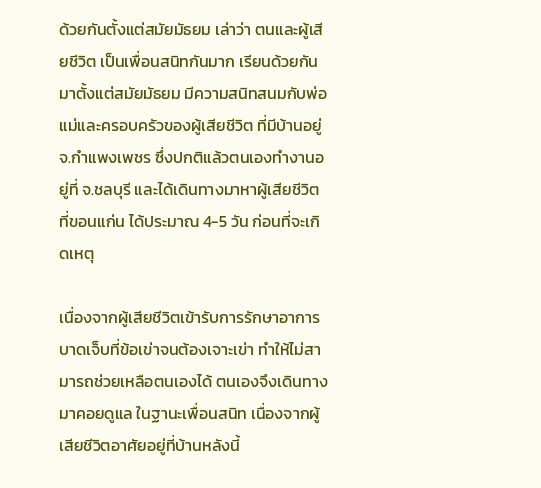ด้วยกันตั้งแต่สมัยมัธยม เล่าว่า ตนและผู้เสียชีวิต เป็นเพื่อนสนิทกันมาก เรียนด้วยกันมาตั้งแต่สมัยมัธยม มีความสนิทสนมกับพ่อแม่และครอบครัวของผู้เสียชีวิต ที่มีบ้านอยู่ จ.กำแพงเพชร ซึ่งปกติแล้วตนเองทำงานอยู่ที่ จ.ชลบุรี และได้เดินทางมาหาผู้เสียชีวิตที่ขอนแก่น ได้ประมาณ 4-5 วัน ก่อนที่จะเกิดเหตุ

เนื่องจากผู้เสียชีวิตเข้ารับการรักษาอาการบาดเจ็บที่ข้อเข่าจนต้องเจาะเข่า ทำให้ไม่สามารถช่วยเหลือตนเองได้ ตนเองจึงเดินทางมาคอยดูแล ในฐานะเพื่อนสนิท เนื่องจากผู้เสียชีวิตอาศัยอยู่ที่บ้านหลังนี้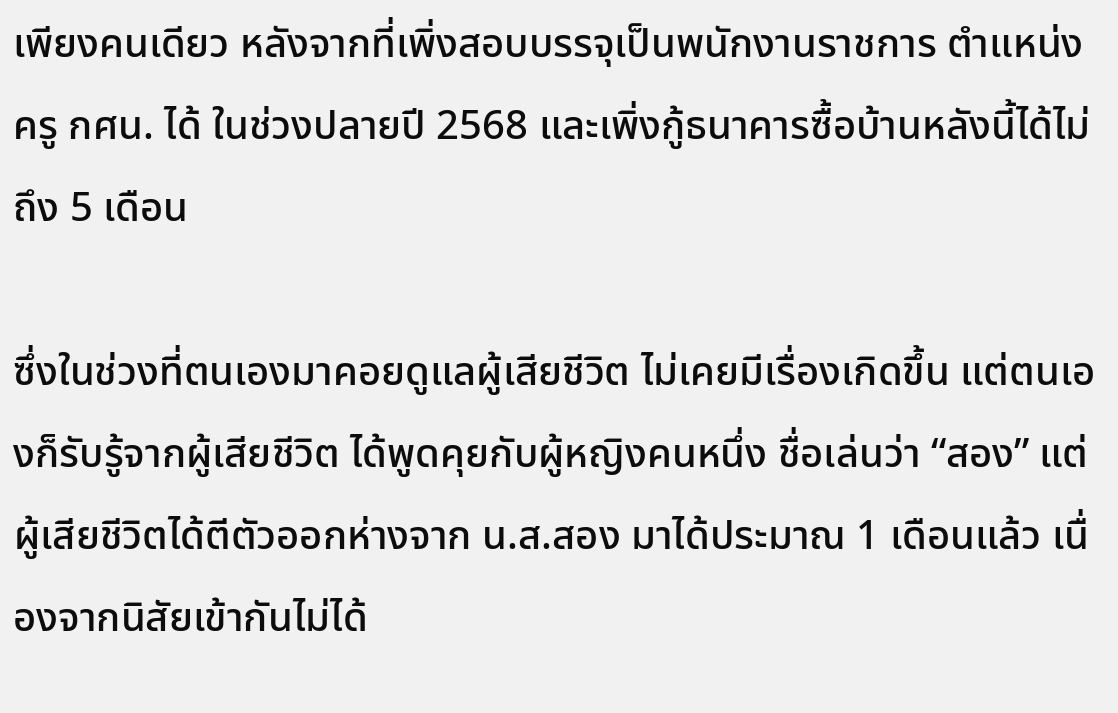เพียงคนเดียว หลังจากที่เพิ่งสอบบรรจุเป็นพนักงานราชการ ตำแหน่งครู กศน. ได้ ในช่วงปลายปี 2568 และเพิ่งกู้ธนาคารซื้อบ้านหลังนี้ได้ไม่ถึง 5 เดือน

ซึ่งในช่วงที่ตนเองมาคอยดูแลผู้เสียชีวิต ไม่เคยมีเรื่องเกิดขึ้น แต่ตนเองก็รับรู้จากผู้เสียชีวิต ได้พูดคุยกับผู้หญิงคนหนึ่ง ชื่อเล่นว่า “สอง” แต่ผู้เสียชีวิตได้ตีตัวออกห่างจาก น.ส.สอง มาได้ประมาณ 1 เดือนแล้ว เนื่องจากนิสัยเข้ากันไม่ได้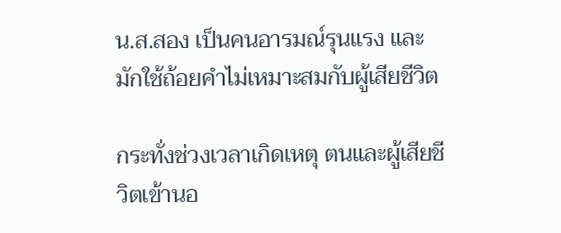น.ส.สอง เป็นคนอารมณ์รุนแรง และมักใช้ถ้อยคำไม่เหมาะสมกับผู้เสียชีวิต

กระทั่งช่วงเวลาเกิดเหตุ ตนและผู้เสียชีวิตเข้านอ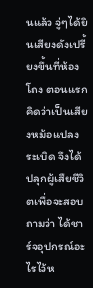นแล้ว จู่ๆได้ยินเสียงดังเปรี้ยงขึ้นที่ห้องโถง ตอนแรกคิดว่าเป็นเสียงหม้อแปลงระเบิด จึงได้ปลุกผู้เสืยชีวิตเพื่อจะสอบถามว่า ได้ชาร์จอุปกรณ์อะไรไว้ห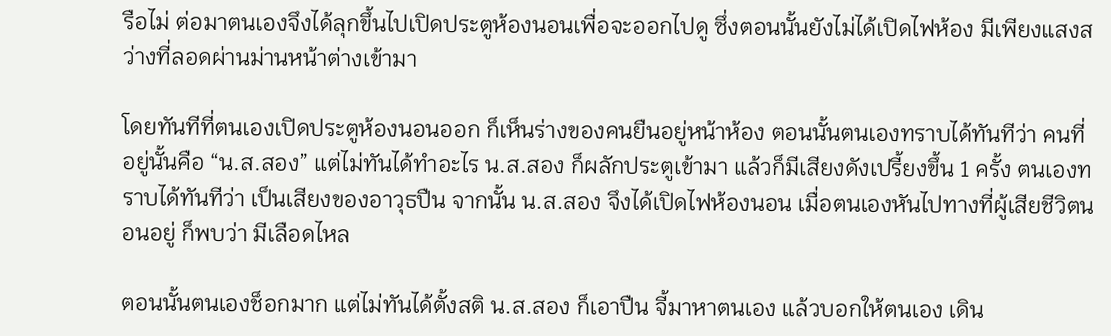รือไม่ ต่อมาตนเองจึงได้ลุกขึ้นไปเปิดประตูห้องนอนเพื่อจะออกไปดู ซึ่งตอนนั้นยังไม่ได้เปิดไฟห้อง มีเพียงแสงสว่างที่ลอดผ่านม่านหน้าต่างเข้ามา

โดยทันทีที่ตนเองเปิดประตูห้องนอนออก ก็เห็นร่างของคนยืนอยู่หน้าห้อง ตอนนั้นตนเองทราบได้ทันทีว่า คนที่อยู่นั้นคือ “น.ส.สอง” แต่ไม่ทันได้ทำอะไร น.ส.สอง ก็ผลักประตูเข้ามา แล้วก็มีเสียงดังเปรี้ยงขึ้น 1 ครั้ง ตนเองทราบได้ทันทีว่า เป็นเสียงของอาวุธปืน จากนั้น น.ส.สอง จึงได้เปิดไฟห้องนอน เมื่อตนเองหันไปทางที่ผู้เสียชีวิตนอนอยู่ ก็พบว่า มีเลือดไหล

ตอนนั้นตนเองช็อกมาก แต่ไม่ทันได้ตั้งสติ น.ส.สอง ก็เอาปืน จี้มาหาตนเอง แล้วบอกให้ตนเอง เดิน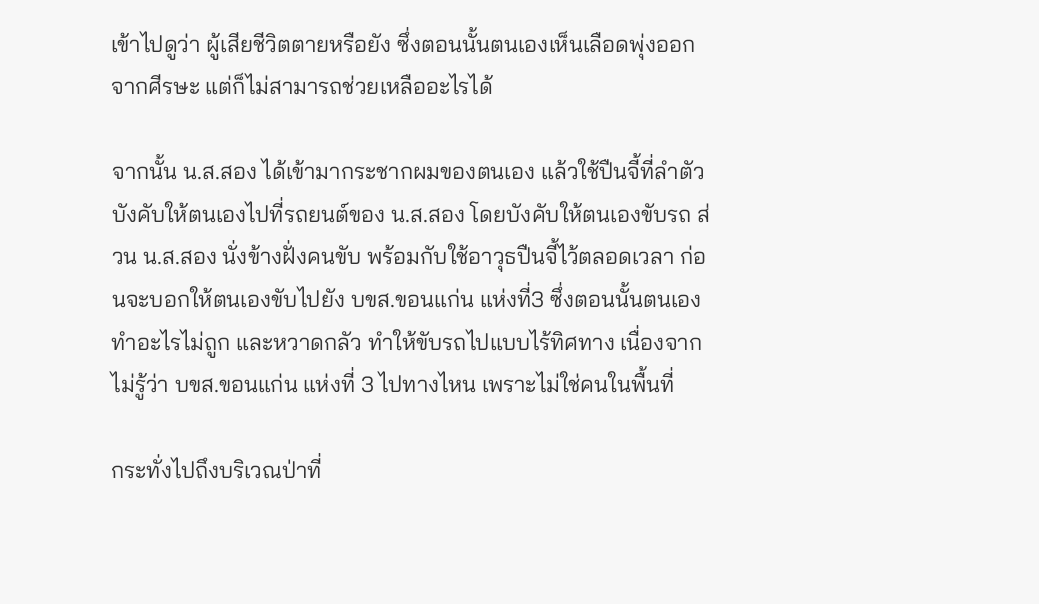เข้าไปดูว่า ผู้เสียชีวิตตายหรือยัง ซึ่งตอนนั้นตนเองเห็นเลือดพุ่งออกจากศีรษะ แต่ก็ไม่สามารถช่วยเหลืออะไรได้

จากนั้น น.ส.สอง ได้เข้ามากระชากผมของตนเอง แล้วใช้ปืนจี้ที่ลำตัว บังคับให้ตนเองไปที่รถยนต์ของ น.ส.สอง โดยบังคับให้ตนเองขับรถ ส่วน น.ส.สอง นั่งข้างฝั่งคนขับ พร้อมกับใช้อาวุธปืนจี้ไว้ตลอดเวลา ก่อนจะบอกให้ตนเองขับไปยัง บขส.ขอนแก่น แห่งที่3 ซึ่งตอนนั้นตนเองทำอะไรไม่ถูก และหวาดกลัว ทำให้ขับรถไปแบบไร้ทิศทาง เนื่องจากไม่รู้ว่า บขส.ขอนแก่น แห่งที่ 3 ไปทางไหน เพราะไม่ใช่คนในพื้นที่

กระทั่งไปถึงบริเวณป่าที่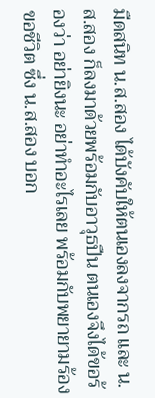มืดสนิท น.ส.สอง ได้บังคับให้ตนเองลงจากรถ และ น.ส.สอง ก็ลงมาด้วยพร้อมกับอาวุธปืน ตนเองจึงได้ขอร้องว่า อย่ายิงนะ อย่าทำอะไรเลย พร้อมกับพยายามร้องขอชีวิต ซึ่ง น.ส.สอง บอก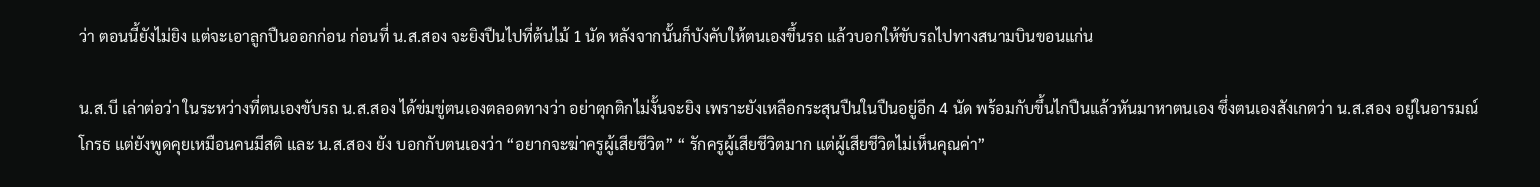ว่า ตอนนี้ยังไม่ยิง แต่จะเอาลูกปืนออกก่อน ก่อนที่ น.ส.สอง จะยิงปืนไปที่ต้นไม้ 1 นัด หลังจากนั้นก็บังคับให้ตนเองขึ้นรถ แล้วบอกให้ขับรถไปทางสนามบินขอนแก่น

น.ส.บี เล่าต่อว่า ในระหว่างที่ตนเองขับรถ น.ส.สอง ได้ข่มขู่ตนเองตลอดทางว่า อย่าตุกติกไม่งั้นจะยิง เพราะยังเหลือกระสุนปืนในปืนอยู่อีก 4 นัด พร้อมกับขึ้นไกปืนแล้วหันมาหาตนเอง ซึ่งตนเองสังเกตว่า น.ส.สอง อยู่ในอารมณ์โกรธ แต่ยังพูดคุยเหมือนคนมีสติ และ น.ส.สอง ยัง บอกกับตนเองว่า “อยากจะฆ่าครูผู้เสียชีวิต” “ รักครูผู้เสียชีวิตมาก แต่ผู้เสียชีวิตไม่เห็นคุณค่า”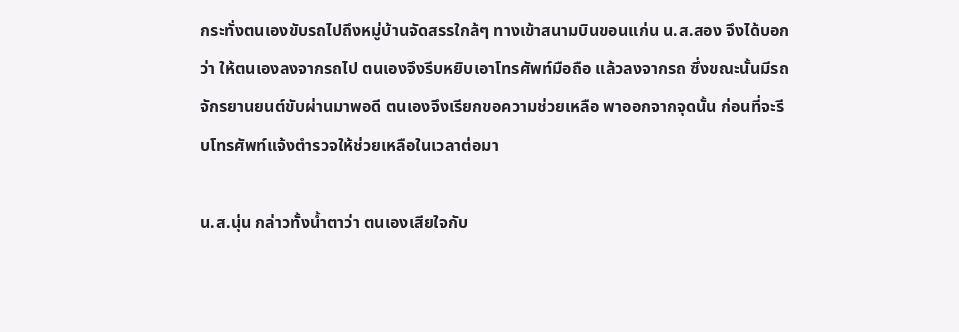กระทั่งตนเองขับรถไปถึงหมู่บ้านจัดสรรใกล้ๆ ทางเข้าสนามบินขอนแก่น น.ส.สอง จึงได้บอกว่า ให้ตนเองลงจากรถไป ตนเองจึงรีบหยิบเอาโทรศัพท์มือถือ แล้วลงจากรถ ซึ่งขณะนั้นมีรถจักรยานยนต์ขับผ่านมาพอดี ตนเองจึงเรียกขอความช่วยเหลือ พาออกจากจุดนั้น ก่อนที่จะรีบโทรศัพท์แจ้งตำรวจให้ช่วยเหลือในเวลาต่อมา

น.ส.นุ่น กล่าวทั้งน้ำตาว่า ตนเองเสียใจกับ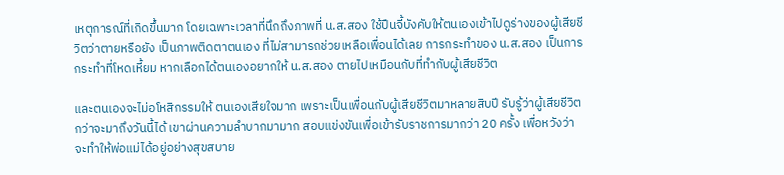เหตุการณ์ที่เกิดขึ้นมาก โดยเฉพาะเวลาที่นึกถึงภาพที่ น.ส.สอง ใช้ปืนจี้บังคับให้ตนเองเข้าไปดูร่างของผู้เสียชีวิตว่าตายหรือยัง เป็นภาพติดตาตนเอง ที่ไม่สามารถช่วยเหลือเพื่อนได้เลย การกระทำของ น.ส.สอง เป็นการกระทำที่โหดเหี้ยม หากเลือกได้ตนเองอยากให้ น.ส.สอง ตายไปเหมือนกับที่ทำกับผู้เสียชีวิต

และตนเองจะไม่อโหสิกรรมให้ ตนเองเสียใจมาก เพราะเป็นเพื่อนกับผู้เสียชีวิตมาหลายสิบปี รับรู้ว่าผู้เสียชีวิตกว่าจะมาถึงวันนี้ได้ เขาผ่านความลำบากมามาก สอบแข่งขันเพื่อเข้ารับราชการมากว่า 20 ครั้ง เพื่อหวังว่าจะทำให้พ่อแม่ได้อยู่อย่างสุขสบาย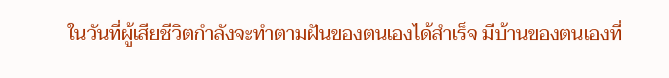ในวันที่ผู้เสียชีวิตกำลังจะทำตามฝันของตนเองได้สำเร็จ มีบ้านของตนเองที่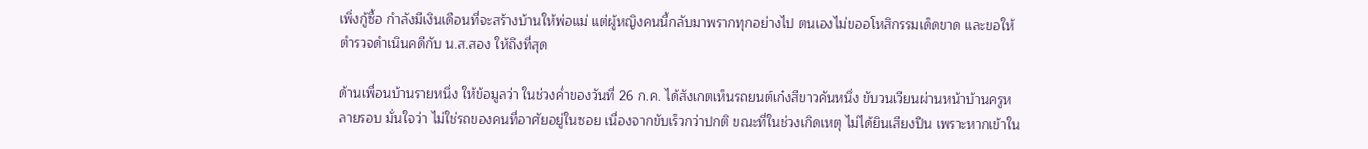เพิ่งกู้ซื้อ กำลังมีเงินเดือนที่จะสร้างบ้านให้พ่อแม่ แต่ผู้หญิงคนนี้กลับมาพรากทุกอย่างไป ตนเองไม่ขออโหสิกรรมเด็ดขาด และขอให้ตำรวจดำเนินคดีกับ น.ส.สอง ให้ถึงที่สุด

ด้านเพื่อนบ้านรายหนึ่ง ให้ข้อมูลว่า ในช่วงค่ำของวันที่ 26 ก.ค. ได้สังเกตเห็นรถยนต์เก๋งสีขาวคันหนึ่ง ขับวนเวียนผ่านหน้าบ้านครูหลายรอบ มั่นใจว่า ไม่ใช่รถของคนที่อาศัยอยู่ในซอย เนื่องจากขับเร็วกว่าปกติ ขณะที่ในช่วงเกิดเหตุ ไม่ได้ยินเสียงปืน เพราะหากเข้าใน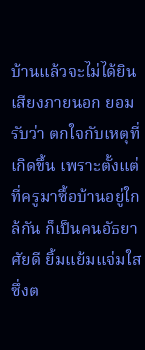บ้านแล้วจะไม่ได้ยินเสียงภายนอก ยอมรับว่า ตกใจกับเหตุที่เกิดขึ้น เพราะตั้งแต่ที่ครูมาซื้อบ้านอยู่ใกล้กัน ก็เป็นคนอัธยาศัยดี ยิ้มแย้มแจ่มใส ซึ่งต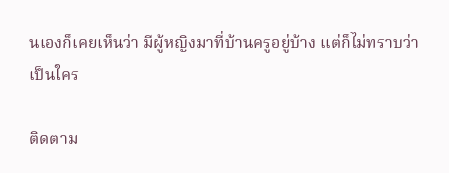นเองก็เคยเห็นว่า มีผู้หญิงมาที่บ้านครูอยู่บ้าง แต่ก็ไม่ทราบว่าเป็นใคร

ติดตาม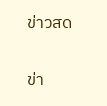ข่าวสด

ข่า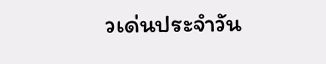วเด่นประจำวัน